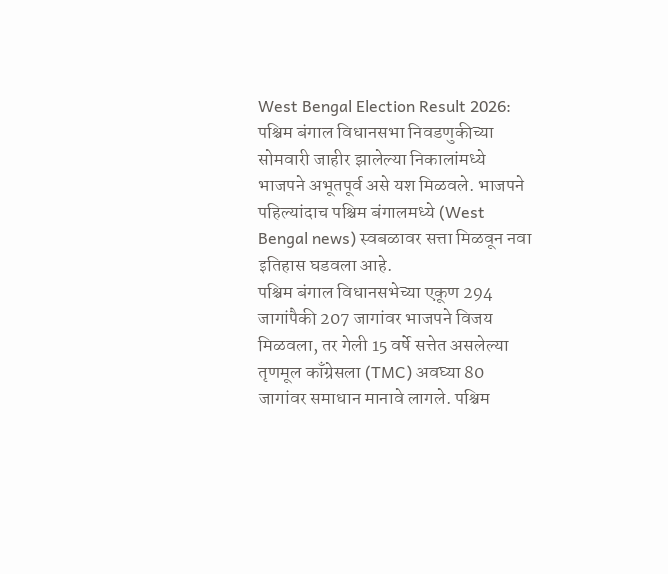West Bengal Election Result 2026: पश्चिम बंगाल विधानसभा निवडणुकीच्या सोमवारी जाहीर झालेल्या निकालांमध्ये भाजपने अभूतपूर्व असे यश मिळवले. भाजपने पहिल्यांदाच पश्चिम बंगालमध्ये (West Bengal news) स्वबळावर सत्ता मिळवून नवा इतिहास घडवला आहे.
पश्चिम बंगाल विधानसभेच्या एकूण 294 जागांपैकी 207 जागांवर भाजपने विजय मिळवला, तर गेली 15 वर्षे सत्तेत असलेल्या तृणमूल काँग्रेसला (TMC) अवघ्या 80 जागांवर समाधान मानावे लागले. पश्चिम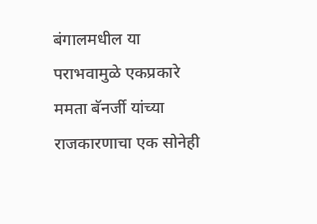बंगालमधील या पराभवामुळे एकप्रकारे ममता बॅनर्जी यांच्या राजकारणाचा एक सोनेही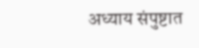अध्याय संपुष्टात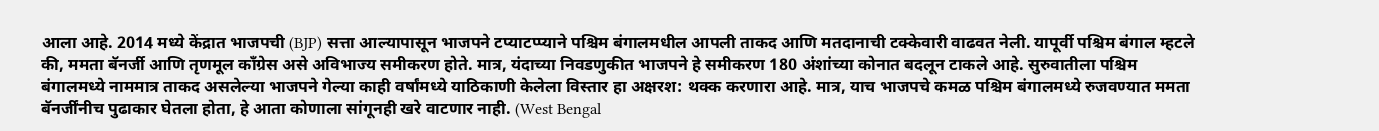आला आहे. 2014 मध्ये केंद्रात भाजपची (BJP) सत्ता आल्यापासून भाजपने टप्याटप्प्याने पश्चिम बंगालमधील आपली ताकद आणि मतदानाची टक्केवारी वाढवत नेली. यापूर्वी पश्चिम बंगाल म्हटले की, ममता बॅनर्जी आणि तृणमूल काँग्रेस असे अविभाज्य समीकरण होते. मात्र, यंदाच्या निवडणुकीत भाजपने हे समीकरण 180 अंशांच्या कोनात बदलून टाकले आहे. सुरुवातीला पश्चिम बंगालमध्ये नाममात्र ताकद असलेल्या भाजपने गेल्या काही वर्षांमध्ये याठिकाणी केलेला विस्तार हा अक्षरश: थक्क करणारा आहे. मात्र, याच भाजपचे कमळ पश्चिम बंगालमध्ये रुजवण्यात ममता बॅनर्जींनीच पुढाकार घेतला होता, हे आता कोणाला सांगूनही खरे वाटणार नाही. (West Bengal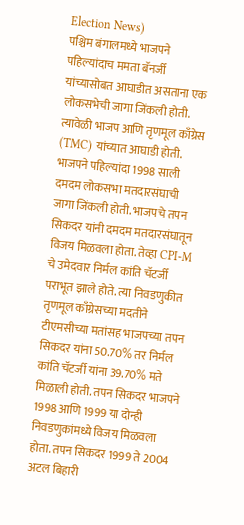Election News)
पश्चिम बंगालमध्ये भाजपने पहिल्यांदाच ममता बॅनर्जी यांच्यासोबत आघाडीत असताना एक लोकसभेची जागा जिंकली होती. त्यावेळी भाजप आणि तृणमूल काँग्रेस (TMC) यांच्यात आघाडी होती. भाजपने पहिल्यांदा 1998 साली दमदम लोकसभा मतदारसंघाची जागा जिंकली होती. भाजपचे तपन सिकदर यांनी दमदम मतदारसंघातून विजय मिळवला होता. तेव्हा CPI-M चे उमेदवार निर्मल कांति चॅटर्जी पराभूत झाले होते. त्या निवडणुकीत तृणमूल काँग्रेसच्या मदतीने टीएमसीच्या मतांसह भाजपच्या तपन सिकदर यांना 50.70% तर निर्मल कांति चॅटर्जी यांना 39.70% मते मिळाली होती. तपन सिकदर भाजपने 1998 आणि 1999 या दोन्ही निवडणुकांमध्ये विजय मिळवला होता. तपन सिकदर 1999 ते 2004 अटल बिहारी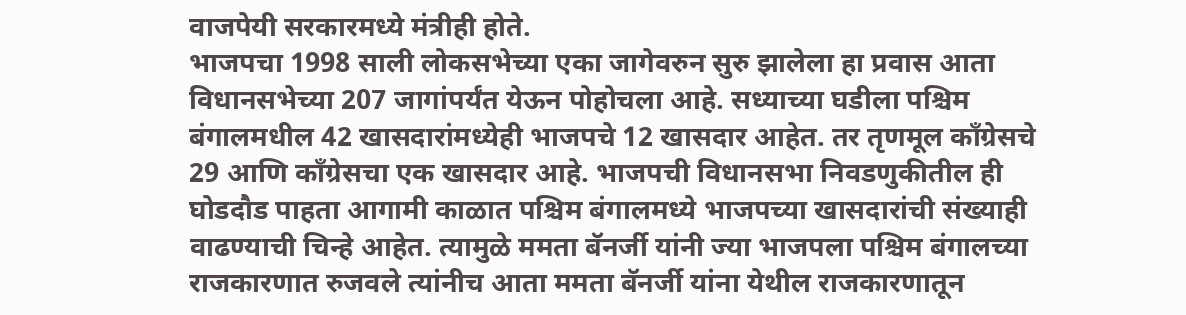वाजपेयी सरकारमध्ये मंत्रीही होते.
भाजपचा 1998 साली लोकसभेच्या एका जागेवरुन सुरु झालेला हा प्रवास आता विधानसभेच्या 207 जागांपर्यंत येऊन पोहोचला आहे. सध्याच्या घडीला पश्चिम बंगालमधील 42 खासदारांमध्येही भाजपचे 12 खासदार आहेत. तर तृणमूल काँग्रेसचे 29 आणि काँग्रेसचा एक खासदार आहे. भाजपची विधानसभा निवडणुकीतील ही घोडदौड पाहता आगामी काळात पश्चिम बंगालमध्ये भाजपच्या खासदारांची संख्याही वाढण्याची चिन्हे आहेत. त्यामुळे ममता बॅनर्जी यांनी ज्या भाजपला पश्चिम बंगालच्या राजकारणात रुजवले त्यांनीच आता ममता बॅनर्जी यांना येथील राजकारणातून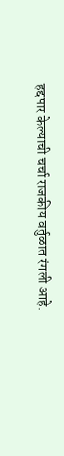हद्दपार केल्याची चर्चा राजकीय वर्तुळात रंगली आहे.